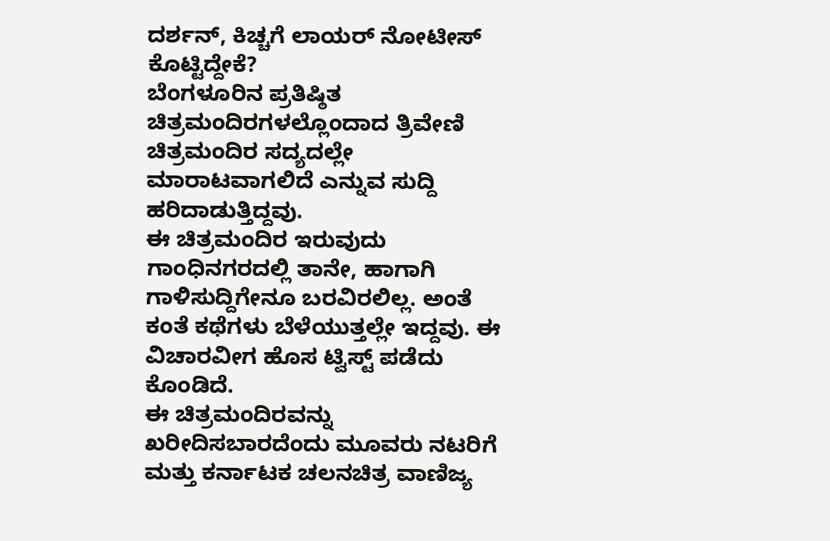ದರ್ಶನ್, ಕಿಚ್ಚಗೆ ಲಾಯರ್ ನೋಟೀಸ್ ಕೊಟ್ಟಿದ್ದೇಕೆ?
ಬೆಂಗಳೂರಿನ ಪ್ರತಿಷ್ಠಿತ ಚಿತ್ರಮಂದಿರಗಳಲ್ಲೊಂದಾದ ತ್ರಿವೇಣಿ ಚಿತ್ರಮಂದಿರ ಸದ್ಯದಲ್ಲೇ ಮಾರಾಟವಾಗಲಿದೆ ಎನ್ನುವ ಸುದ್ದಿ ಹರಿದಾಡುತ್ತಿದ್ದವು.
ಈ ಚಿತ್ರಮಂದಿರ ಇರುವುದು ಗಾಂಧಿನಗರದಲ್ಲಿ ತಾನೇ, ಹಾಗಾಗಿ ಗಾಳಿಸುದ್ದಿಗೇನೂ ಬರವಿರಲಿಲ್ಲ. ಅಂತೆ ಕಂತೆ ಕಥೆಗಳು ಬೆಳೆಯುತ್ತಲ್ಲೇ ಇದ್ದವು. ಈ ವಿಚಾರವೀಗ ಹೊಸ ಟ್ವಿಸ್ಟ್ ಪಡೆದು ಕೊಂಡಿದೆ.
ಈ ಚಿತ್ರಮಂದಿರವನ್ನು ಖರೀದಿಸಬಾರದೆಂದು ಮೂವರು ನಟರಿಗೆ ಮತ್ತು ಕರ್ನಾಟಕ ಚಲನಚಿತ್ರ ವಾಣಿಜ್ಯ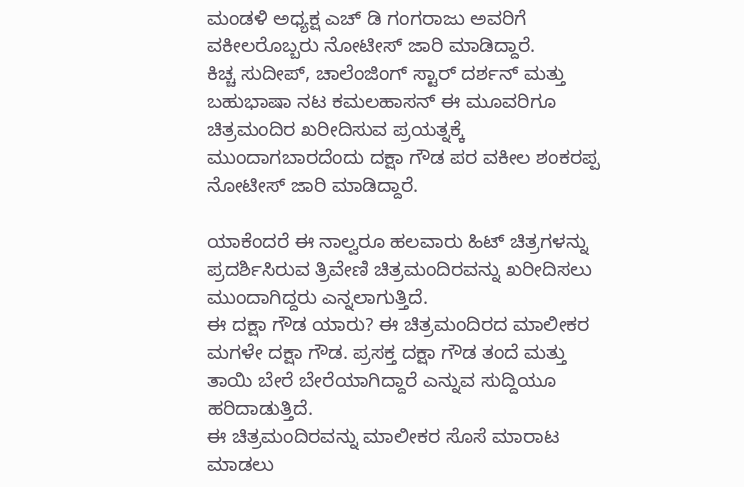ಮಂಡಳಿ ಅಧ್ಯಕ್ಷ ಎಚ್ ಡಿ ಗಂಗರಾಜು ಅವರಿಗೆ ವಕೀಲರೊಬ್ಬರು ನೋಟೀಸ್ ಜಾರಿ ಮಾಡಿದ್ದಾರೆ.
ಕಿಚ್ಚ ಸುದೀಪ್, ಚಾಲೆಂಜಿಂಗ್ ಸ್ಟಾರ್ ದರ್ಶನ್ ಮತ್ತು ಬಹುಭಾಷಾ ನಟ ಕಮಲಹಾಸನ್ ಈ ಮೂವರಿಗೂ ಚಿತ್ರಮಂದಿರ ಖರೀದಿಸುವ ಪ್ರಯತ್ನಕ್ಕೆ ಮುಂದಾಗಬಾರದೆಂದು ದಕ್ಷಾ ಗೌಡ ಪರ ವಕೀಲ ಶಂಕರಪ್ಪ ನೋಟೀಸ್ ಜಾರಿ ಮಾಡಿದ್ದಾರೆ.

ಯಾಕೆಂದರೆ ಈ ನಾಲ್ವರೂ ಹಲವಾರು ಹಿಟ್ ಚಿತ್ರಗಳನ್ನು ಪ್ರದರ್ಶಿಸಿರುವ ತ್ರಿವೇಣಿ ಚಿತ್ರಮಂದಿರವನ್ನು ಖರೀದಿಸಲು ಮುಂದಾಗಿದ್ದರು ಎನ್ನಲಾಗುತ್ತಿದೆ.
ಈ ದಕ್ಷಾ ಗೌಡ ಯಾರು? ಈ ಚಿತ್ರಮಂದಿರದ ಮಾಲೀಕರ ಮಗಳೇ ದಕ್ಷಾ ಗೌಡ. ಪ್ರಸಕ್ತ ದಕ್ಷಾ ಗೌಡ ತಂದೆ ಮತ್ತು ತಾಯಿ ಬೇರೆ ಬೇರೆಯಾಗಿದ್ದಾರೆ ಎನ್ನುವ ಸುದ್ದಿಯೂ ಹರಿದಾಡುತ್ತಿದೆ.
ಈ ಚಿತ್ರಮಂದಿರವನ್ನು ಮಾಲೀಕರ ಸೊಸೆ ಮಾರಾಟ ಮಾಡಲು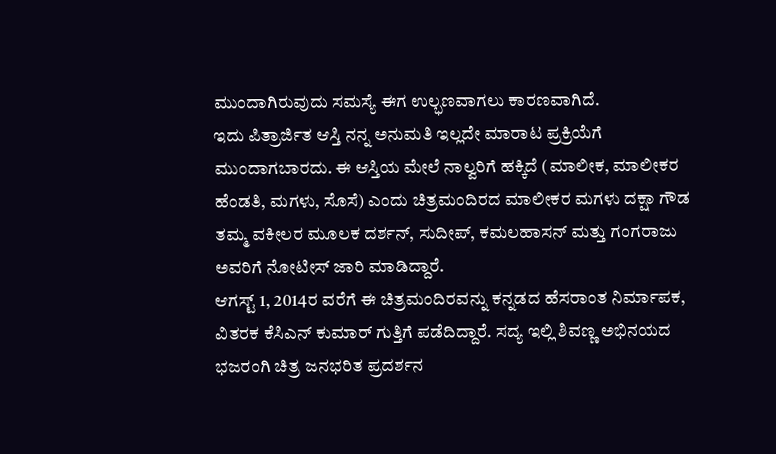ಮುಂದಾಗಿರುವುದು ಸಮಸ್ಯೆ ಈಗ ಉಲ್ಭಣವಾಗಲು ಕಾರಣವಾಗಿದೆ.
ಇದು ಪಿತ್ರಾರ್ಜಿತ ಆಸ್ತಿ ನನ್ನ ಅನುಮತಿ ಇಲ್ಲದೇ ಮಾರಾಟ ಪ್ರಕ್ರಿಯೆಗೆ ಮುಂದಾಗಬಾರದು. ಈ ಆಸ್ತಿಯ ಮೇಲೆ ನಾಲ್ವರಿಗೆ ಹಕ್ಕಿದೆ (ಮಾಲೀಕ, ಮಾಲೀಕರ ಹೆಂಡತಿ, ಮಗಳು, ಸೊಸೆ) ಎಂದು ಚಿತ್ರಮಂದಿರದ ಮಾಲೀಕರ ಮಗಳು ದಕ್ಷಾ ಗೌಡ ತಮ್ಮ ವಕೀಲರ ಮೂಲಕ ದರ್ಶನ್, ಸುದೀಪ್, ಕಮಲಹಾಸನ್ ಮತ್ತು ಗಂಗರಾಜು ಅವರಿಗೆ ನೋಟೀಸ್ ಜಾರಿ ಮಾಡಿದ್ದಾರೆ.
ಆಗಸ್ಟ್ 1, 2014ರ ವರೆಗೆ ಈ ಚಿತ್ರಮಂದಿರವನ್ನು ಕನ್ನಡದ ಹೆಸರಾಂತ ನಿರ್ಮಾಪಕ, ವಿತರಕ ಕೆಸಿಎನ್ ಕುಮಾರ್ ಗುತ್ತಿಗೆ ಪಡೆದಿದ್ದಾರೆ. ಸದ್ಯ ಇಲ್ಲಿ ಶಿವಣ್ಣ ಅಭಿನಯದ ಭಜರಂಗಿ ಚಿತ್ರ ಜನಭರಿತ ಪ್ರದರ್ಶನ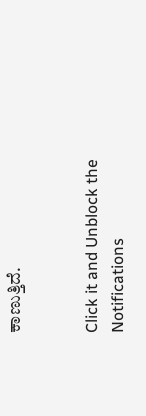ಕಾಣುತ್ತಿದೆ.


Click it and Unblock the Notifications